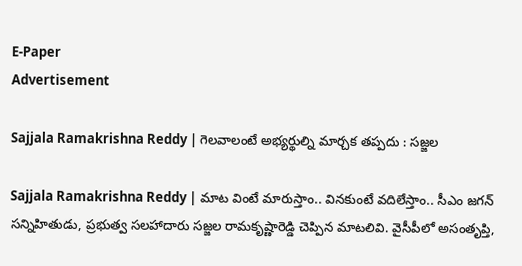E-Paper
Advertisement

Sajjala Ramakrishna Reddy | గెలవాలంటే అభ్యర్థుల్ని మార్చక తప్పదు : సజ్జల

Sajjala Ramakrishna Reddy | మాట వింటే మారుస్తాం.. వినకుంటే వదిలేస్తాం.. సీఎం జగన్ సన్నిహితుడు, ప్రభుత్వ సలహాదారు సజ్జల రామకృష్ణారెడ్డి చెప్పిన మాటలివి. వైసీపీలో అసంతృప్తి,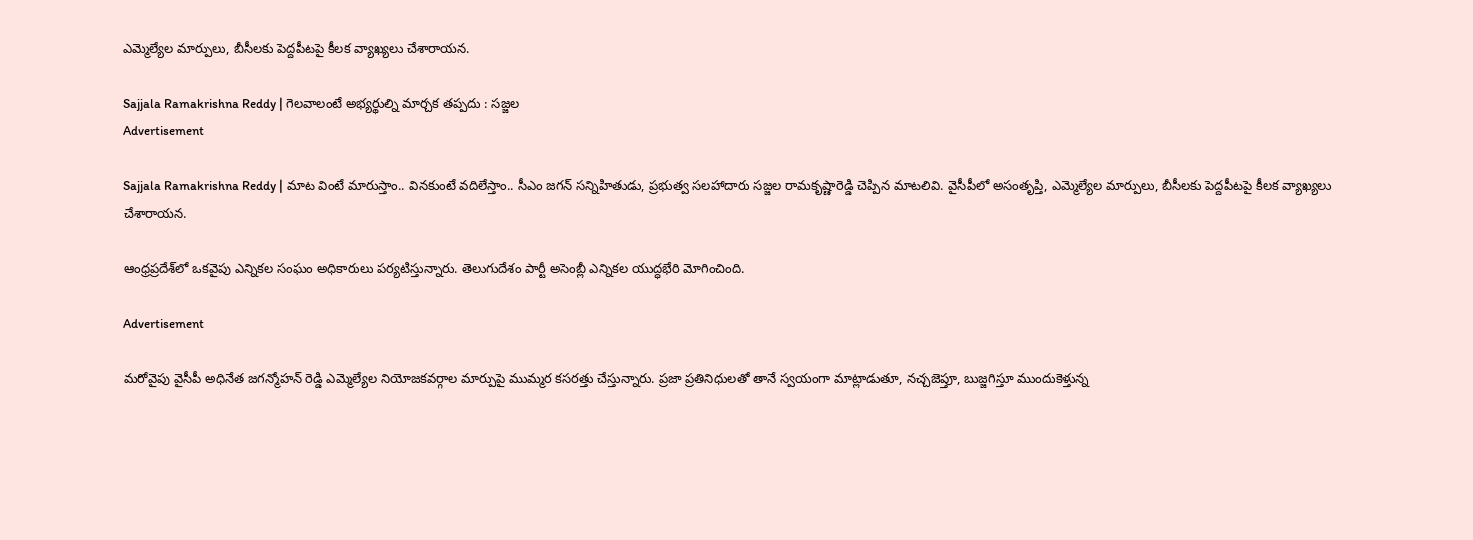ఎమ్మెల్యేల మార్పులు, బీసీలకు పెద్దపీటపై కీలక వ్యాఖ్యలు చేశారాయన.

Sajjala Ramakrishna Reddy | గెలవాలంటే అభ్యర్థుల్ని మార్చక తప్పదు : సజ్జల
Advertisement

Sajjala Ramakrishna Reddy | మాట వింటే మారుస్తాం.. వినకుంటే వదిలేస్తాం.. సీఎం జగన్ సన్నిహితుడు, ప్రభుత్వ సలహాదారు సజ్జల రామకృష్ణారెడ్డి చెప్పిన మాటలివి. వైసీపీలో అసంతృప్తి, ఎమ్మెల్యేల మార్పులు, బీసీలకు పెద్దపీటపై కీలక వ్యాఖ్యలు చేశారాయన.

ఆంధ్రప్రదేశ్‌లో ఒకవైపు ఎన్నికల సంఘం అధికారులు పర్యటిస్తున్నారు. తెలుగుదేశం పార్టీ అసెంబ్లీ ఎన్నికల యుద్ధభేరి మోగించింది.

Advertisement

మరోవైపు వైసీపీ అధినేత జగన్మోహన్ రెడ్డి ఎమ్మెల్యేల నియోజకవర్గాల మార్పుపై ముమ్మర కసరత్తు చేస్తున్నారు. ప్రజా ప్రతినిధులతో తానే స్వయంగా మాట్లాడుతూ, నచ్చజెప్తూ, బుజ్జగిస్తూ ముందుకెళ్తున్న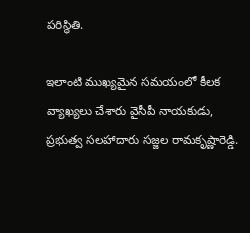పరిస్థితి.

ఇలాంటి ముఖ్యమైన సమయంలో కీలక వ్యాఖ్యలు చేశారు వైసీపీ నాయకుడు, ప్రభుత్వ సలహాదారు సజ్జల రామకృష్ణారెడ్డి.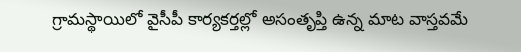గ్రామస్థాయిలో వైసీపీ కార్యకర్తల్లో అసంతృప్తి ఉన్న మాట వాస్తవమే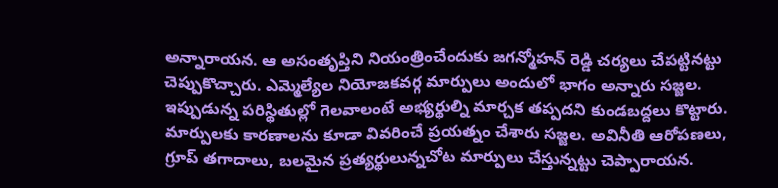అన్నారాయన. ఆ అసంతృప్తిని నియంత్రించేందుకు జగన్మోహన్ రెడ్డి చర్యలు చేపట్టినట్టు చెప్పుకొచ్చారు. ఎమ్మెల్యేల నియోజకవర్గ మార్పులు అందులో భాగం అన్నారు సజ్జల. ఇప్పుడున్న పరిస్థితుల్లో గెలవాలంటే అభ్యర్థుల్ని మార్చక తప్పదని కుండబద్దలు కొట్టారు. మార్పులకు కారణాలను కూడా వివరించే ప్రయత్నం చేశారు సజ్జల. అవినీతి ఆరోపణలు, గ్రూప్‌ తగాదాలు, బలమైన ప్రత్యర్థులున్నచోట మార్పులు చేస్తున్నట్టు చెప్పారాయన.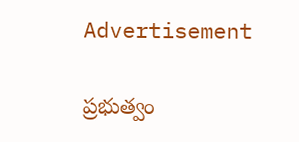Advertisement

ప్రభుత్వం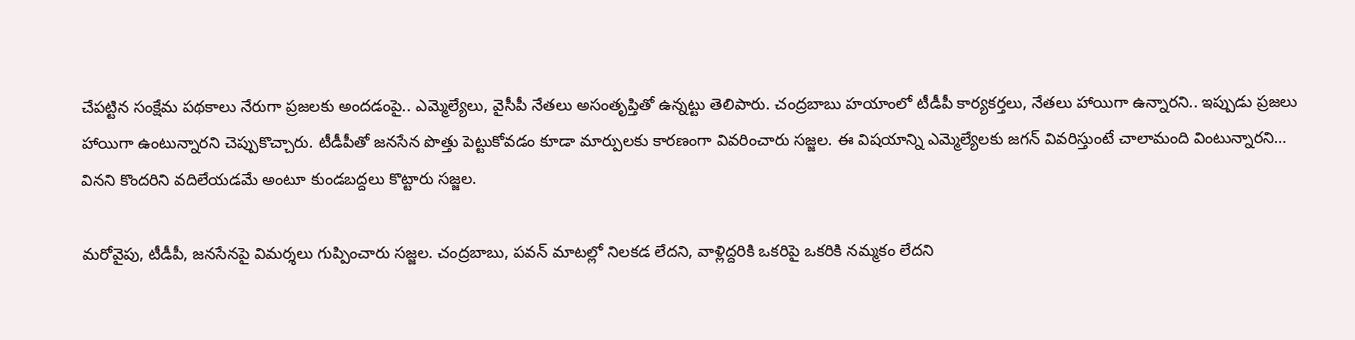చేపట్టిన సంక్షేమ పథకాలు నేరుగా ప్రజలకు అందడంపై.. ఎమ్మెల్యేలు, వైసీపీ నేతలు అసంతృప్తితో ఉన్నట్టు తెలిపారు. చంద్రబాబు హయాంలో టీడీపీ కార్యకర్తలు, నేతలు హాయిగా ఉన్నారని.. ఇప్పుడు ప్రజలు హాయిగా ఉంటున్నారని చెప్పుకొచ్చారు. టీడీపీతో జనసేన పొత్తు పెట్టుకోవడం కూడా మార్పులకు కారణంగా వివరించారు సజ్జల. ఈ విషయాన్ని ఎమ్మెల్యేలకు జగన్ వివరిస్తుంటే చాలామంది వింటున్నారని… వినని కొందరిని వదిలేయడమే అంటూ కుండబద్దలు కొట్టారు సజ్జల.

మరోవైపు, టీడీపీ, జనసేనపై విమర్శలు గుప్పించారు సజ్జల. చంద్రబాబు, పవన్ మాటల్లో నిలకడ లేదని, వాళ్లిద్దరికి ఒకరిపై ఒకరికి నమ్మకం లేదని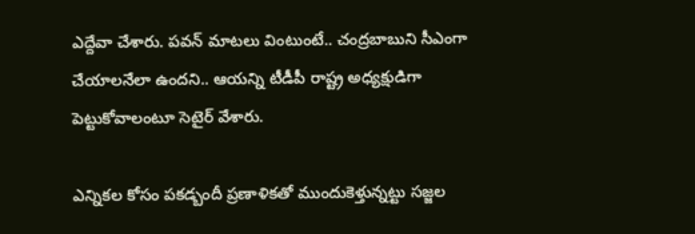ఎద్దేవా చేశారు. పవన్ మాటలు వింటుంటే.. చంద్రబాబుని సీఎంగా చేయాలనేలా ఉందని.. ఆయన్ని టీడీపీ రాష్ట్ర అధ్యక్షుడిగా పెట్టుకోవాలంటూ సెటైర్ వేశారు.

ఎన్నికల కోసం పకడ్బందీ ప్రణాళికతో ముందుకెళ్తున్నట్టు సజ్జల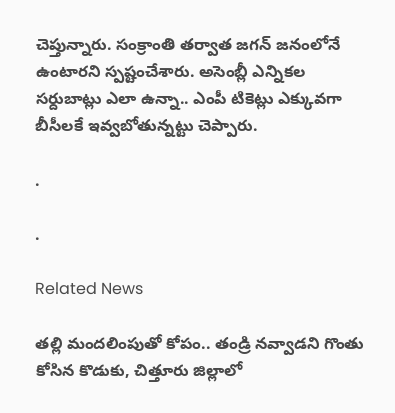చెప్తున్నారు. సంక్రాంతి తర్వాత జగన్ జనంలోనే ఉంటారని స్పష్టంచేశారు. అసెంబ్లీ ఎన్నికల సర్దుబాట్లు ఎలా ఉన్నా.. ఎంపీ టికెట్లు ఎక్కువగా బీసీలకే ఇవ్వబోతున్నట్టు చెప్పారు.

.

.

Related News

తల్లి మందలింపుతో కోపం.. తండ్రి నవ్వాడని గొంతు కోసిన కొడుకు, చిత్తూరు జిల్లాలో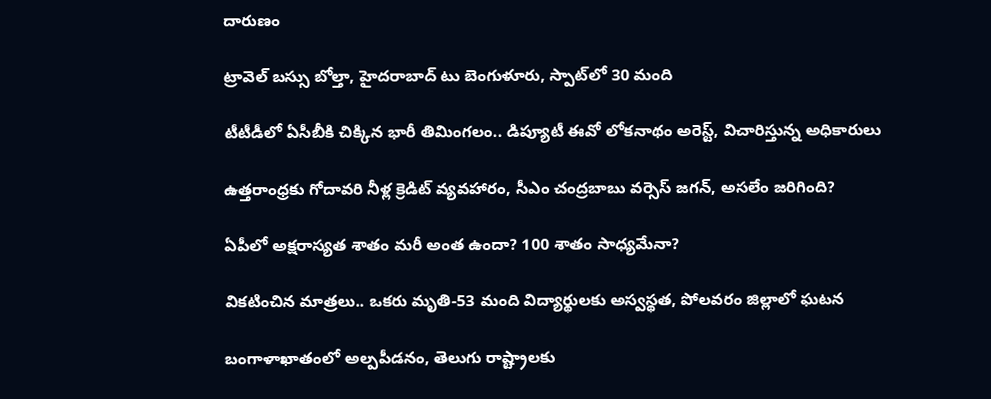దారుణం

ట్రావెల్ బస్సు బోల్తా, హైదరాబాద్ టు బెంగుళూరు, స్పాట్‌లో 30 మంది

టీటీడీలో ఏసీబీకి చిక్కిన భారీ తిమింగలం.. డిప్యూటీ ఈవో లోకనాథం అరెస్ట్, విచారిస్తున్న అధికారులు

ఉత్తరాంధ్రకు గోదావరి నీళ్ల క్రెడిట్ వ్యవహారం, సీఎం చంద్రబాబు వర్సెస్ జగన్, అసలేం జరిగింది?

ఏపీలో అక్షరాస్యత శాతం మరీ అంత ఉందా? 100 శాతం సాధ్యమేనా?

వికటించిన మాత్రలు.. ఒకరు మృతి-53 మంది విద్యార్థులకు అస్వస్థత, పోలవరం జిల్లాలో ఘటన

బంగాళాఖాతంలో అల్పపీడనం, తెలుగు రాష్ట్రాలకు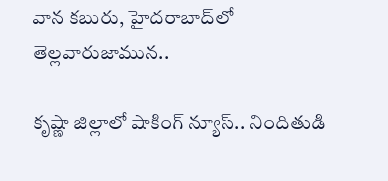వాన కబురు, హైదరాబాద్‌లో తెల్లవారుజామున..

కృష్ణా జిల్లాలో షాకింగ్ న్యూస్.. నిందితుడి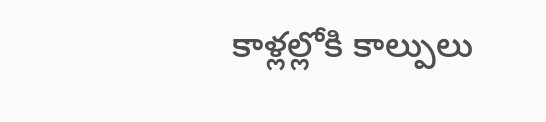కాళ్లల్లోకి కాల్పులు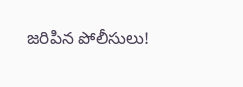జరిపిన పోలీసులు!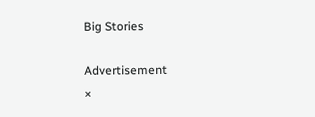Big Stories

Advertisement
×